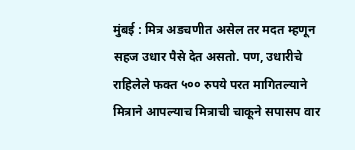मुंबई : मित्र अडचणीत असेल तर मदत म्हणून सहज उधार पैसे देत असतो. पण, उधारीचे राहिलेले फक्त ५०० रुपये परत मागितल्याने मित्राने आपल्याच मित्राची चाकूने सपासप वार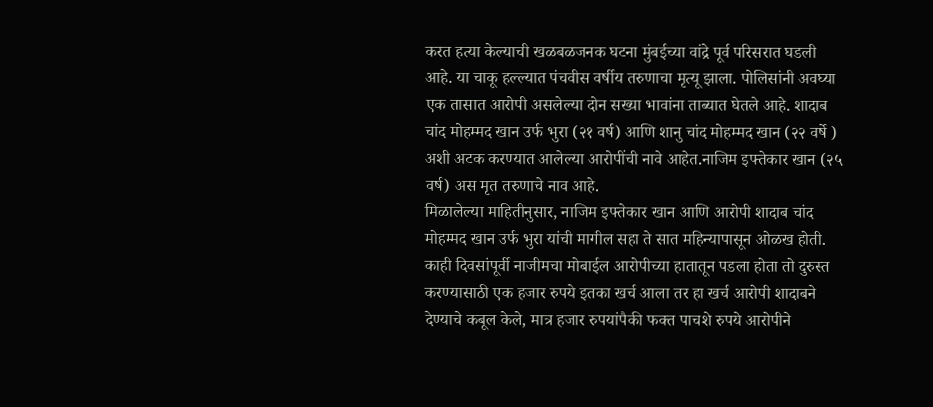करत हत्या केल्याची खळबळजनक घटना मुंबईच्या वांद्रे पूर्व परिसरात घडली आहे. या चाकू हल्ल्यात पंचवीस वर्षीय तरुणाचा मृत्यू झाला. पोलिसांनी अवघ्या एक तासात आरोपी असलेल्या दोन सख्या भावांना ताब्यात घेतले आहे. शादाब चांद मोहम्मद खान उर्फ भुरा (२१ वर्ष) आणि शानु चांद मोहम्मद खान (२२ वर्षे ) अशी अटक करण्यात आलेल्या आरोपींची नावे आहेत.नाजिम इफ्तेकार खान (२५ वर्ष) अस मृत तरुणाचे नाव आहे.
मिळालेल्या माहितीनुसार, नाजिम इफ्तेकार खान आणि आरोपी शादाब चांद मोहम्मद खान उर्फ भुरा यांची मागील सहा ते सात महिन्यापासून ओळख होती. काही दिवसांपूर्वी नाजीमचा मोबाईल आरोपीच्या हातातून पडला होता तो दुरुस्त करण्यासाठी एक हजार रुपये इतका खर्च आला तर हा खर्च आरोपी शादाबने देण्याचे कबूल केले, मात्र हजार रुपयांपैकी फक्त पाचशे रुपये आरोपीने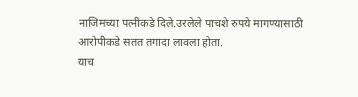नाजिमच्या पत्नीकडे दिले.उरलेले पाचशे रुपये मागण्यासाठी आरोपीकडे सतत तगादा लावला होता.
याच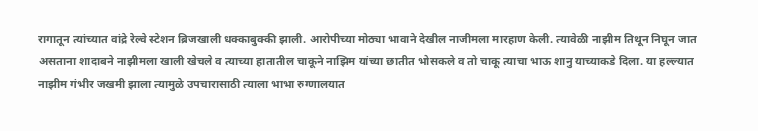रागातून त्यांच्यात वांद्रे रेल्वे स्टेशन ब्रिजखाली धक्काबुक्की झाली. आरोपीच्या मोठ्या भावाने देखील नाजीमला मारहाण केली. त्यावेळी नाझीम तिथून निघून जात असताना शादाबने नाझीमला खाली खेचले व त्याच्या हातातील चाकूने नाझिम यांच्या छातीत भोसकले व तो चाकू त्याचा भाऊ शानु याच्याकडे दिला. या हल्ल्यात नाझीम गंभीर जखमी झाला त्यामुळे उपचारासाठी त्याला भाभा रुग्णालयात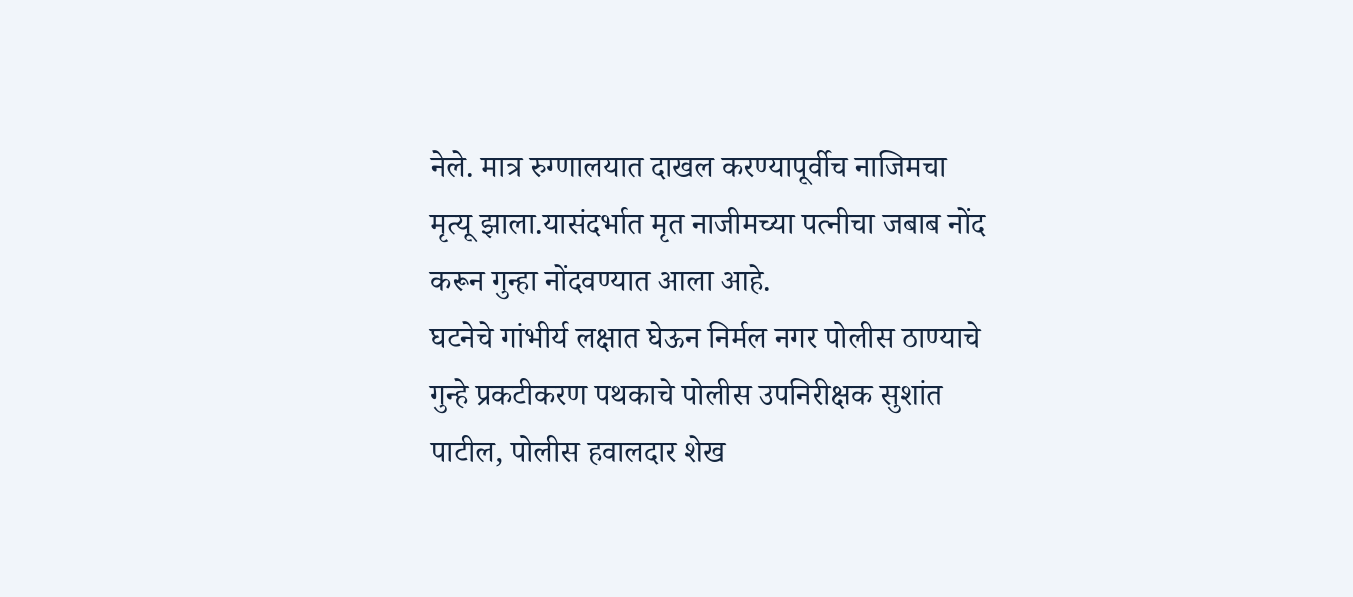नेले. मात्र रुग्णालयात दाखल करण्यापूर्वीच नाजिमचा मृत्यू झाला.यासंदर्भात मृत नाजीमच्या पत्नीचा जबाब नोंद करून गुन्हा नोंदवण्यात आला आहे.
घटनेचे गांभीर्य लक्षात घेऊन निर्मल नगर पोलीस ठाण्याचे गुन्हे प्रकटीकरण पथकाचे पोलीस उपनिरीक्षक सुशांत पाटील, पोलीस हवालदार शेख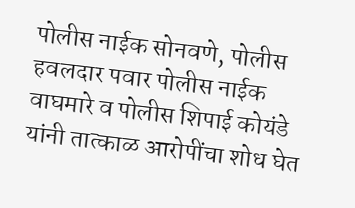पोलीस नाईक सोनवणे, पोलीस हवलदार पवार पोलीस नाईक वाघमारे व पोलीस शिपाई कोयंडे यांनी तात्काळ आरोपींचा शोध घेत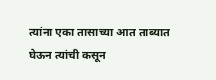त्यांना एका तासाच्या आत ताब्यात घेऊन त्यांची कसून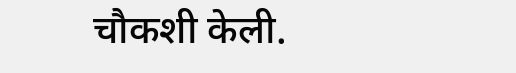चौकशी केली.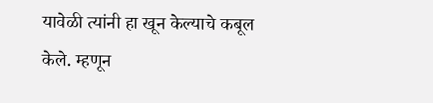यावेळी त्यांनी हा खून केल्याचे कबूल केले. म्हणून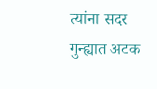त्यांना सदर गुन्ह्यात अटक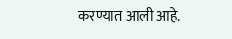करण्यात आली आहे.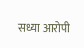सध्या आरोपी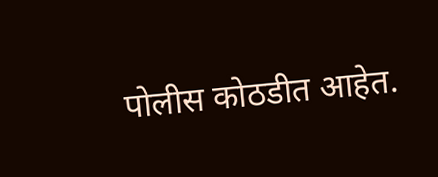पोलीस कोठडीत आहेत.